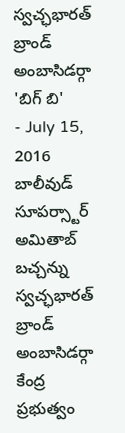స్వచ్ఛభారత్ బ్రాండ్ అంబాసిడర్గా 'బిగ్ బి'
- July 15, 2016
బాలీవుడ్ సూపర్స్టార్ అమితాబ్ బచ్చన్ను స్వచ్ఛభారత్ బ్రాండ్ అంబాసిడర్గా కేంద్ర ప్రభుత్వం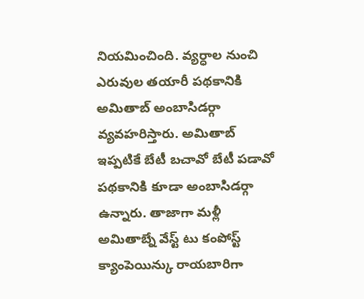నియమించింది. వ్యర్ధాల నుంచి ఎరువుల తయారీ పథకానికి అమితాబ్ అంబాసిడర్గా వ్యవహరిస్తారు. అమితాబ్ ఇప్పటికే బేటీ బచావో బేటీ పడావో పథకానికి కూడా అంబాసిడర్గా ఉన్నారు. తాజాగా మళ్లీ అమితాబ్నే వేస్ట్ టు కంపోస్ట్ క్యాంపెయిన్కు రాయబారిగా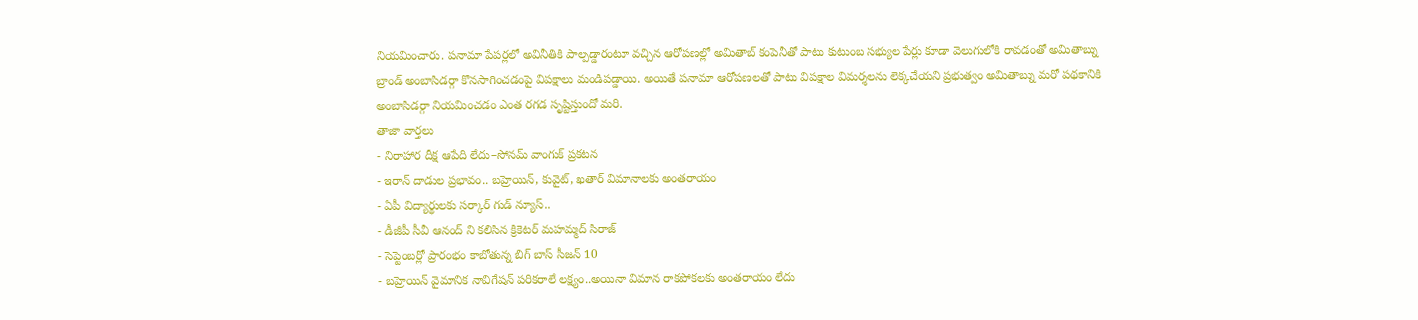నియమించారు. పనామా పేపర్లలో అవినీతికి పాల్పడ్డారంటూ వచ్చిన ఆరోపణల్లో అమితాబ్ కంపెనీతో పాటు కుటుంబ సభ్యుల పేర్లు కూడా వెలుగులోకి రావడంతో అమితాబ్ను బ్రాండ్ అంబాసిడర్గా కొనసాగించడంపై విపక్షాలు మండిపడ్డాయి. అయితే పనామా ఆరోపణలతో పాటు విపక్షాల విమర్శలను లెక్కచేయని ప్రభుత్వం అమితాబ్ను మరో పథకానికి అంబాసిడర్గా నియమించడం ఎంత రగడ సృష్టిస్తుందో మరి.
తాజా వార్తలు
- నిరాహార దీక్ష ఆపేది లేదు–సోనమ్ వాంగుక్ ప్రకటన
- ఇరాన్ దాడుల ప్రభావం.. బహ్రెయిన్, కువైట్, ఖతార్ విమానాలకు అంతరాయం
- ఏపీ విద్యార్థులకు సర్కార్ గుడ్ న్యూస్..
- డీజీపీ సీవీ ఆనంద్ ని కలిసిన క్రికెటర్ మహమ్మద్ సిరాజ్
- సెప్టెంబర్లో ప్రారంభం కాబోతున్న బిగ్ బాస్ సీజన్ 10
- బహ్రెయిన్ వైమానిక నావిగేషన్ పరికరాలే లక్ష్యం..అయినా విమాన రాకపోకలకు అంతరాయం లేదు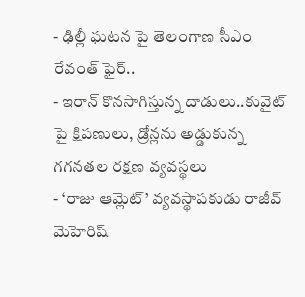- ఢిల్లీ ఘటన పై తెలంగాణ సీఎం రేవంత్ ఫైర్..
- ఇరాన్ కొనసాగిస్తున్న దాడులు..కువైట్ పై క్షిపణులు, డ్రోన్లను అడ్డుకున్న గగనతల రక్షణ వ్యవస్థలు
- ‘రాజు ఆమ్లెట్’ వ్యవస్థాపకుడు రాజీవ్ మెహెరిష్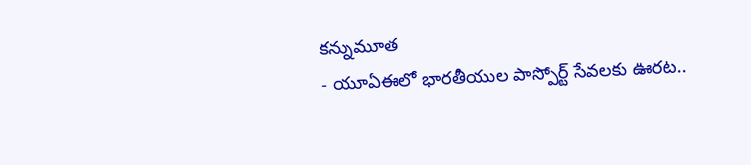కన్నుమూత
- యూఏఈలో భారతీయుల పాస్పోర్ట్ సేవలకు ఊరట..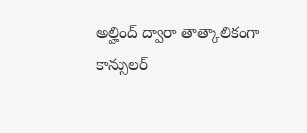అల్హింద్ ద్వారా తాత్కాలికంగా కాన్సులర్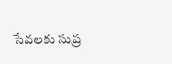సేవలకు సుప్ర